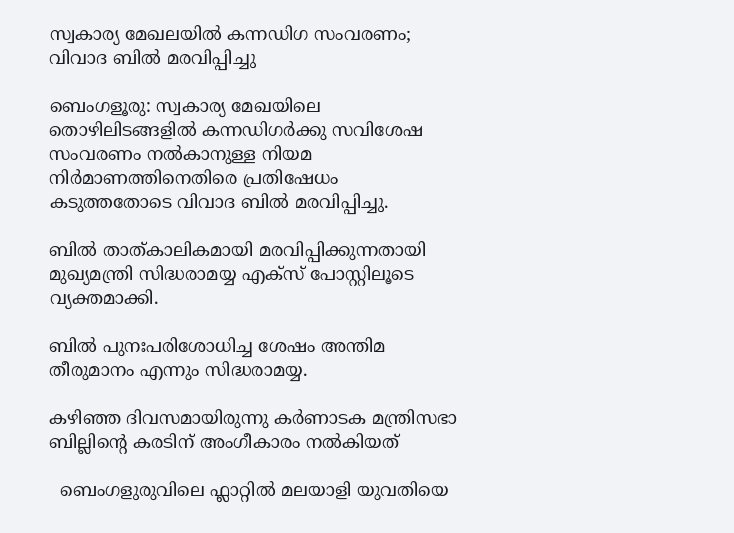സ്വകാര്യ മേഖലയിൽ കന്നഡിഗ സംവരണം; വിവാദ ബിൽ മരവിപ്പിച്ചു

ബെംഗളൂരു: സ്വകാര്യ മേഖയിലെ തൊഴിലിടങ്ങളില്‍ കന്നഡിഗർക്കു സവിശേഷ സംവരണം നല്‍കാനുള്ള നിയമ നിർമാണത്തിനെതിരെ പ്രതിഷേധം കടുത്തതോടെ വിവാദ ബില്‍ മരവിപ്പിച്ചു.

ബില്‍ താത്കാലികമായി മരവിപ്പിക്കുന്നതായി മുഖ്യമന്ത്രി സിദ്ധരാമയ്യ എക്‌സ് പോസ്റ്റിലൂടെ വ്യക്തമാക്കി.

ബില്‍ പുനഃപരിശോധിച്ച ശേഷം അന്തിമ തീരുമാനം എന്നും സിദ്ധരാമയ്യ.

കഴിഞ്ഞ ദിവസമായിരുന്നു കര്‍ണാടക മന്ത്രിസഭാ ബില്ലിന്റെ കരടിന് അംഗീകാരം നല്‍കിയത്

  ബെംഗളുരുവിലെ ഫ്ലാറ്റിൽ മലയാളി യുവതിയെ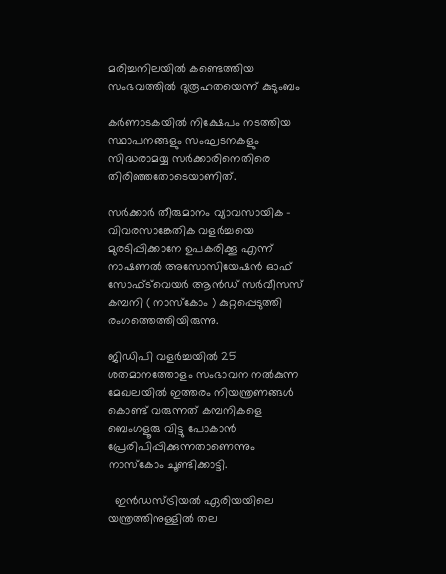മരിച്ചനിലയിൽ കണ്ടെത്തിയ സംഭവത്തിൽ ദുരൂഹതയെന്ന് കുടുംബം

കർണാടകയില്‍ നിക്ഷേപം നടത്തിയ സ്ഥാപനങ്ങളും സംഘടനകളും സിദ്ധരാമയ്യ സർക്കാരിനെതിരെ തിരിഞ്ഞതോടെയാണിത്.

സർക്കാർ തീരുമാനം വ്യാവസായിക – വിവരസാങ്കേതിക വളർച്ചയെ മുരടിപ്പിക്കാനേ ഉപകരിക്കൂ എന്ന് നാഷണല്‍ അസോസിയേഷൻ ഓഫ് സോഫ്ട്‌വെയർ ആൻഡ് സർവീസസ് കമ്പനി ( നാസ്‌കോം ) കുറ്റപ്പെടുത്തി രംഗത്തെത്തിയിരുന്നു.

ജിഡിപി വളർച്ചയില്‍ 25 ശതമാനത്തോളം സംഭാവന നല്‍കുന്ന മേഖലയില്‍ ഇത്തരം നിയന്ത്രണങ്ങള്‍ കൊണ്ട് വരുന്നത് കമ്പനികളെ ബെംഗളൂരു വിട്ടു പോകാൻ പ്രേരിപിപ്പിക്കുന്നതാണെന്നും നാസ്‌കോം ചൂണ്ടിക്കാട്ടി.

  ഇൻഡസ്ട്രിയൽ ഏരിയയിലെ യന്ത്രത്തിനുള്ളിൽ തല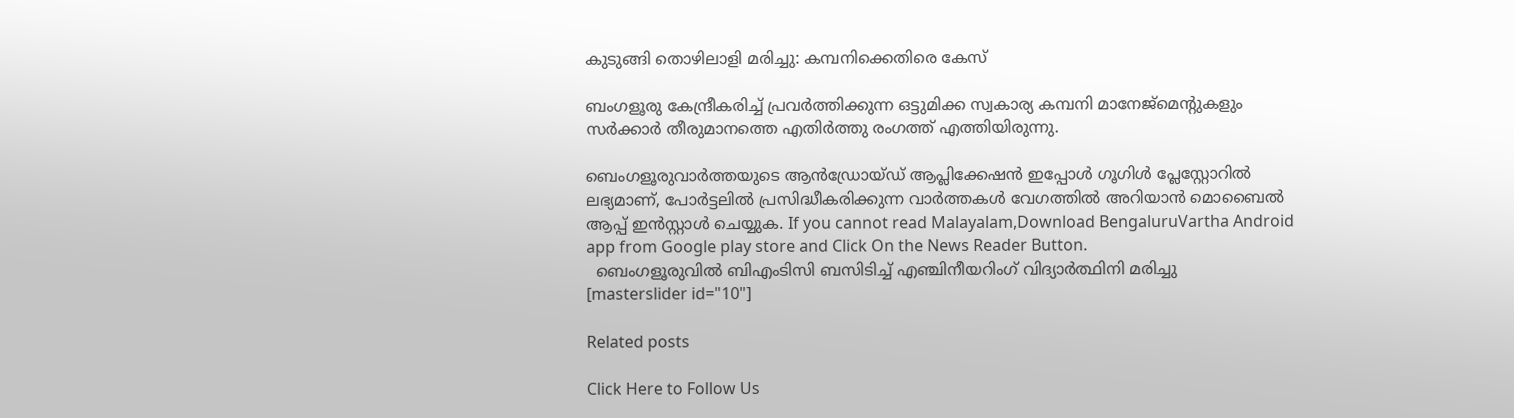കുടുങ്ങി തൊഴിലാളി മരിച്ചു: കമ്പനിക്കെതിരെ കേസ്

ബംഗളൂരു കേന്ദ്രീകരിച്ച്‌ പ്രവർത്തിക്കുന്ന ഒട്ടുമിക്ക സ്വകാര്യ കമ്പനി മാനേജ്മെന്റുകളും സർക്കാർ തീരുമാനത്തെ എതിർത്തു രംഗത്ത് എത്തിയിരുന്നു.

ബെംഗളൂരുവാർത്തയുടെ ആൻഡ്രോയ്ഡ് ആപ്ലിക്കേഷൻ ഇപ്പോൾ ഗൂഗിൾ പ്ലേസ്റ്റോറിൽ ലഭ്യമാണ്, പോർട്ടലിൽ പ്രസിദ്ധീകരിക്കുന്ന വാർത്തകൾ വേഗത്തിൽ അറിയാൻ മൊബൈൽ ആപ്പ് ഇൻസ്റ്റാൾ ചെയ്യുക. If you cannot read Malayalam,Download BengaluruVartha Android app from Google play store and Click On the News Reader Button.
  ബെംഗളൂരുവിൽ ബിഎംടിസി ബസിടിച്ച് എഞ്ചിനീയറിംഗ് വിദ്യാർത്ഥിനി മരിച്ചു
[masterslider id="10"]

Related posts

Click Here to Follow Us